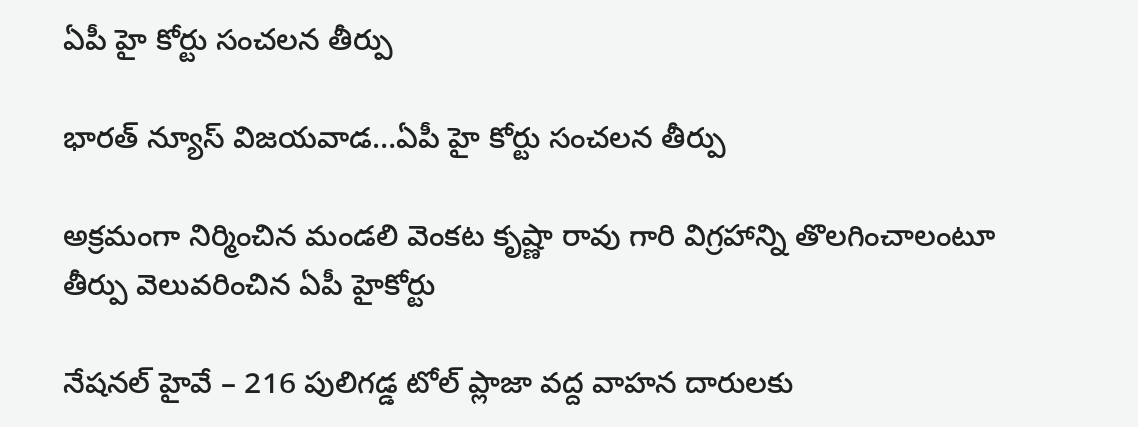ఏపీ హై కోర్టు సంచలన తీర్పు

భారత్ న్యూస్ విజయవాడ…ఏపీ హై కోర్టు సంచలన తీర్పు

అక్రమంగా నిర్మించిన మండలి వెంకట కృష్ణా రావు గారి విగ్రహాన్ని తొలగించాలంటూ తీర్పు వెలువరించిన ఏపీ హైకోర్టు

నేషనల్ హైవే – 216 పులిగడ్డ టోల్ ప్లాజా వద్ద వాహన దారులకు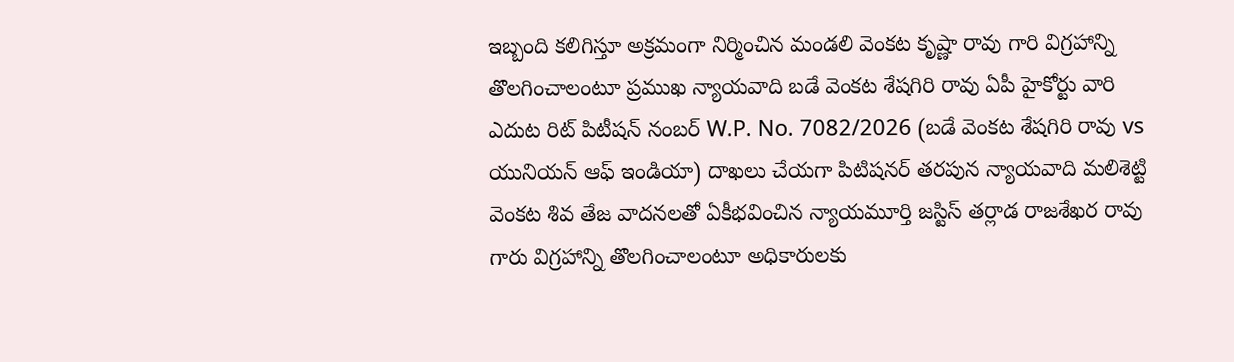ఇబ్బంది కలిగిస్తూ అక్రమంగా నిర్మించిన మండలి వెంకట కృష్ణా రావు గారి విగ్రహాన్ని తొలగించాలంటూ ప్రముఖ న్యాయవాది బడే వెంకట శేషగిరి రావు ఏపీ హైకోర్టు వారి ఎదుట రిట్ పిటీషన్ నంబర్ W.P. No. 7082/2026 (బడే వెంకట శేషగిరి రావు vs యునియన్ ఆఫ్ ఇండియా) దాఖలు చేయగా పిటిషనర్ తరపున న్యాయవాది మలిశెట్టి వెంకట శివ తేజ వాదనలతో ఏకీభవించిన న్యాయమూర్తి జస్టిస్ తర్లాడ రాజశేఖర రావు గారు విగ్రహాన్ని తొలగించాలంటూ అధికారులకు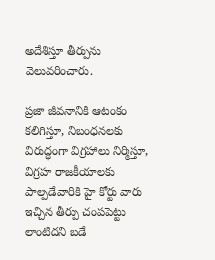అదేశిస్తూ తీర్పును వెలువరించారు.

ప్రజా జీవనానికి ఆటంకం కలిగిస్తూ, నిబంధనలకు విరుద్ధంగా విగ్రహాలు నిర్మిస్తూ, విగ్రహ రాజకీయాలకు పాల్పడేవారికి హై కోర్టు వారు ఇచ్చిన తీర్పు చంపపెట్టు లాంటిదని బడే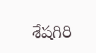శేషగిరి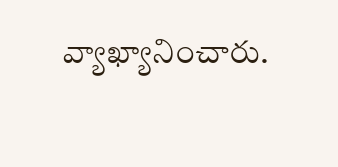వ్యాఖ్యానించారు.